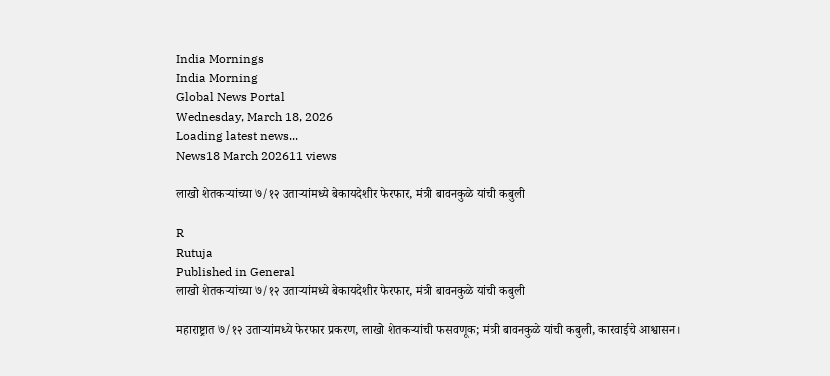India Mornings
India Morning
Global News Portal
Wednesday, March 18, 2026
Loading latest news...
News18 March 202611 views

लाखो शेतकऱ्यांच्या ७/१२ उताऱ्यांमध्ये बेकायदेशीर फेरफार, मंत्री बावनकुळे यांची कबुली

R
Rutuja
Published in General
लाखो शेतकऱ्यांच्या ७/१२ उताऱ्यांमध्ये बेकायदेशीर फेरफार, मंत्री बावनकुळे यांची कबुली

महाराष्ट्रात ७/१२ उताऱ्यांमध्ये फेरफार प्रकरण, लाखो शेतकऱ्यांची फसवणूक; मंत्री बावनकुळे यांची कबुली, कारवाईचे आश्वासन।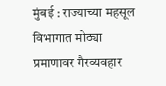मुंबई : राज्याच्या महसूल विभागात मोठ्या प्रमाणावर गैरव्यवहार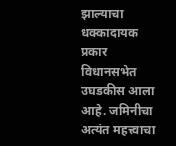झाल्याचा धक्कादायक प्रकार विधानसभेत उघडकीस आला आहे. जमिनीचा अत्यंत महत्त्वाचा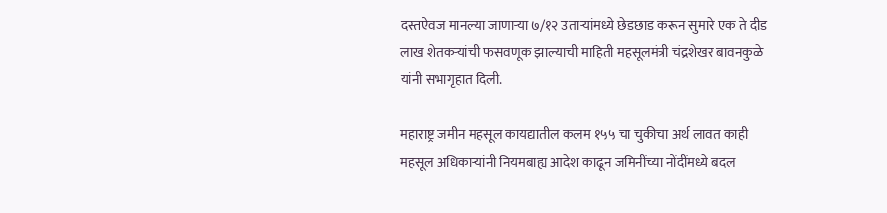दस्तऐवज मानल्या जाणाऱ्या ७/१२ उताऱ्यांमध्ये छेडछाड करून सुमारे एक ते दीड लाख शेतकऱ्यांची फसवणूक झाल्याची माहिती महसूलमंत्री चंद्रशेखर बावनकुळे यांनी सभागृहात दिली.

महाराष्ट्र जमीन महसूल कायद्यातील कलम १५५ चा चुकीचा अर्थ लावत काही महसूल अधिकाऱ्यांनी नियमबाह्य आदेश काढून जमिनींच्या नोंदींमध्ये बदल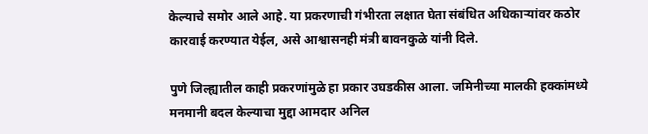केल्याचे समोर आले आहे. या प्रकरणाची गंभीरता लक्षात घेता संबंधित अधिकाऱ्यांवर कठोर कारवाई करण्यात येईल, असे आश्वासनही मंत्री बावनकुळे यांनी दिले.

पुणे जिल्ह्यातील काही प्रकरणांमुळे हा प्रकार उघडकीस आला. जमिनीच्या मालकी हक्कांमध्ये मनमानी बदल केल्याचा मुद्दा आमदार अनिल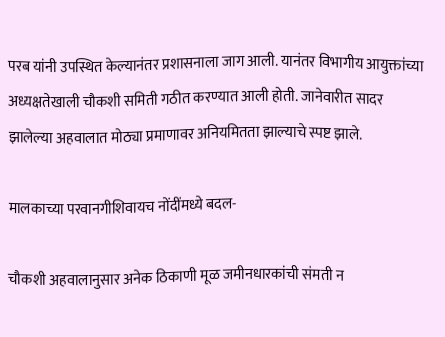परब यांनी उपस्थित केल्यानंतर प्रशासनाला जाग आली. यानंतर विभागीय आयुक्तांच्या अध्यक्षतेखाली चौकशी समिती गठीत करण्यात आली होती. जानेवारीत सादर झालेल्या अहवालात मोठ्या प्रमाणावर अनियमितता झाल्याचे स्पष्ट झाले.

मालकाच्या परवानगीशिवायच नोंदींमध्ये बदल-

चौकशी अहवालानुसार अनेक ठिकाणी मूळ जमीनधारकांची संमती न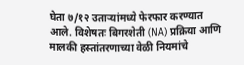घेता ७/१२ उताऱ्यांमध्ये फेरफार करण्यात आले. विशेषतः बिगरशेती (NA) प्रक्रिया आणि मालकी हस्तांतरणाच्या वेळी नियमांचे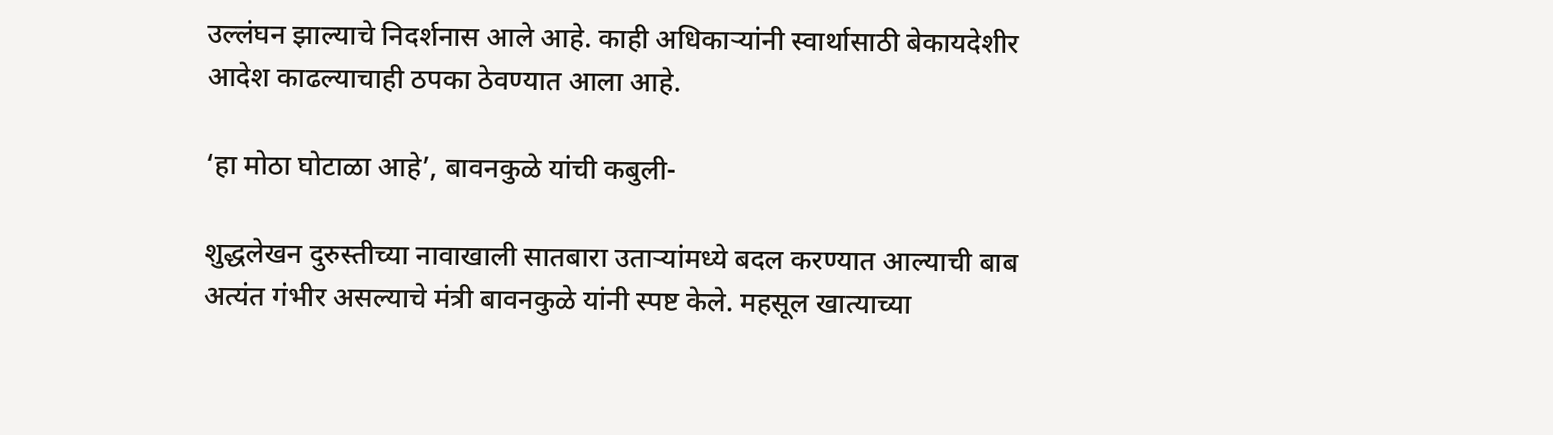उल्लंघन झाल्याचे निदर्शनास आले आहे. काही अधिकाऱ्यांनी स्वार्थासाठी बेकायदेशीर आदेश काढल्याचाही ठपका ठेवण्यात आला आहे.

‘हा मोठा घोटाळा आहे’, बावनकुळे यांची कबुली-

शुद्धलेखन दुरुस्तीच्या नावाखाली सातबारा उताऱ्यांमध्ये बदल करण्यात आल्याची बाब अत्यंत गंभीर असल्याचे मंत्री बावनकुळे यांनी स्पष्ट केले. महसूल खात्याच्या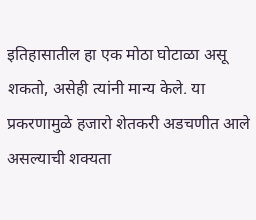इतिहासातील हा एक मोठा घोटाळा असू शकतो, असेही त्यांनी मान्य केले. या प्रकरणामुळे हजारो शेतकरी अडचणीत आले असल्याची शक्यता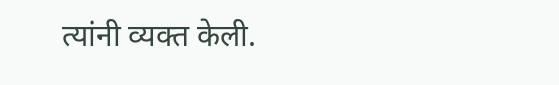त्यांनी व्यक्त केली.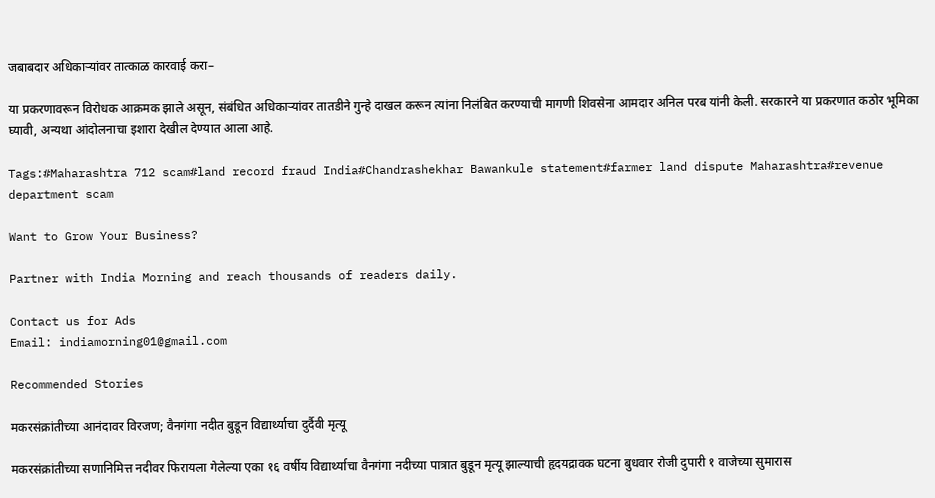जबाबदार अधिकाऱ्यांवर तात्काळ कारवाई करा–

या प्रकरणावरून विरोधक आक्रमक झाले असून, संबंधित अधिकाऱ्यांवर तातडीने गुन्हे दाखल करून त्यांना निलंबित करण्याची मागणी शिवसेना आमदार अनिल परब यांनी केली. सरकारने या प्रकरणात कठोर भूमिका घ्यावी, अन्यथा आंदोलनाचा इशारा देखील देण्यात आला आहे.

Tags:#Maharashtra 712 scam#land record fraud India#Chandrashekhar Bawankule statement#farmer land dispute Maharashtra#revenue department scam

Want to Grow Your Business?

Partner with India Morning and reach thousands of readers daily.

Contact us for Ads
Email: indiamorning01@gmail.com

Recommended Stories

मकरसंक्रांतीच्या आनंदावर विरजण; वैनगंगा नदीत बुडून विद्यार्थ्याचा दुर्दैवी मृत्यू

मकरसंक्रांतीच्या सणानिमित्त नदीवर फिरायला गेलेल्या एका १६ वर्षीय विद्यार्थ्याचा वैनगंगा नदीच्या पात्रात बुडून मृत्यू झाल्याची हृदयद्रावक घटना बुधवार रोजी दुपारी १ वाजेच्या सुमारास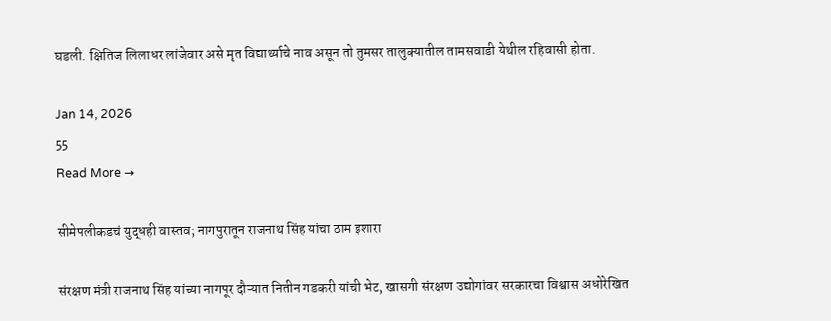घडली. क्षितिज लिलाधर लांजेवार असे मृत विद्यार्थ्याचे नाव असून तो तुमसर तालुक्यातील तामसवाडी येथील रहिवासी होता.

Jan 14, 2026
55
Read More →

सीमेपलीकडचं युद्धही वास्तव; नागपुरातून राजनाथ सिंह यांचा ठाम इशारा

संरक्षण मंत्री राजनाथ सिंह यांच्या नागपूर दौऱ्यात नितीन गडकरी यांची भेट, खासगी संरक्षण उद्योगांवर सरकारचा विश्वास अधोरेखित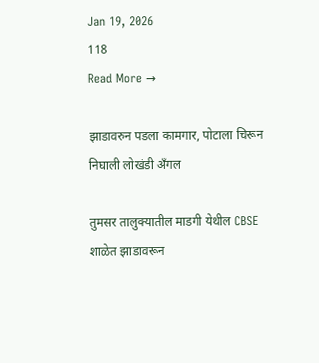Jan 19, 2026
118
Read More →

झाडावरुन पडला कामगार, पोटाला चिरून निघाली लोखंडी अँगल

तुमसर तालुक्यातील माडगी येथील CBSE शाळेत झाडावरून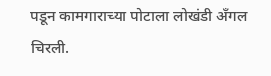पडून कामगाराच्या पोटाला लोखंडी अँगल चिरली.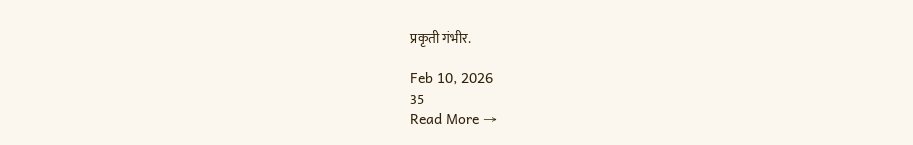प्रकृती गंभीर.

Feb 10, 2026
35
Read More →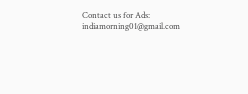Contact us for Ads: indiamorning01@gmail.com